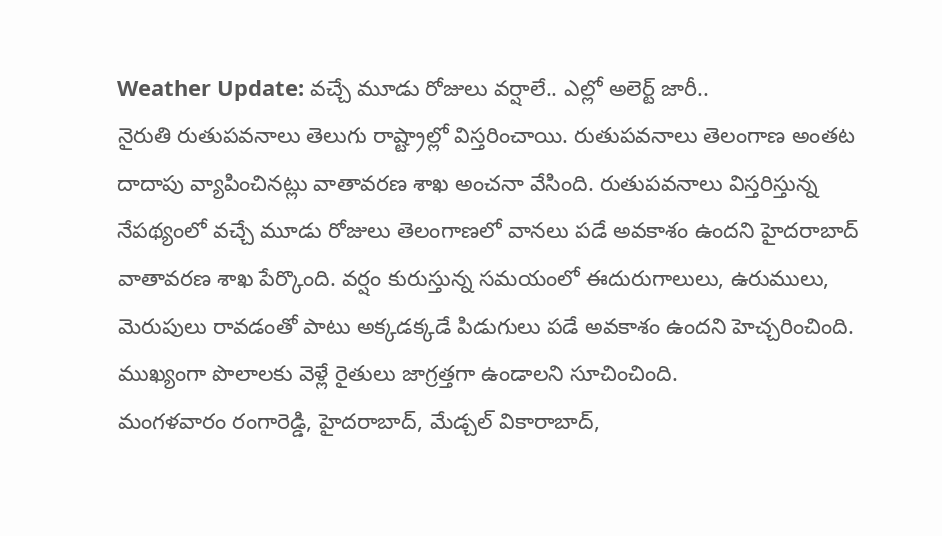Weather Update: వచ్చే మూడు రోజులు వర్షాలే.. ఎల్లో అలెర్ట్ జారీ..
నైరుతి రుతుపవనాలు తెలుగు రాష్ట్రాల్లో విస్తరించాయి. రుతుపవనాలు తెలంగాణ అంతట దాదాపు వ్యాపించినట్లు వాతావరణ శాఖ అంచనా వేసింది. రుతుపవనాలు విస్తరిస్తున్న నేపథ్యంలో వచ్చే మూడు రోజులు తెలంగాణలో వానలు పడే అవకాశం ఉందని హైదరాబాద్ వాతావరణ శాఖ పేర్కొంది. వర్షం కురుస్తున్న సమయంలో ఈదురుగాలులు, ఉరుములు, మెరుపులు రావడంతో పాటు అక్కడక్కడే పిడుగులు పడే అవకాశం ఉందని హెచ్చరించింది. ముఖ్యంగా పొలాలకు వెళ్లే రైతులు జాగ్రత్తగా ఉండాలని సూచించింది.
మంగళవారం రంగారెడ్డి, హైదరాబాద్, మేడ్చల్ వికారాబాద్,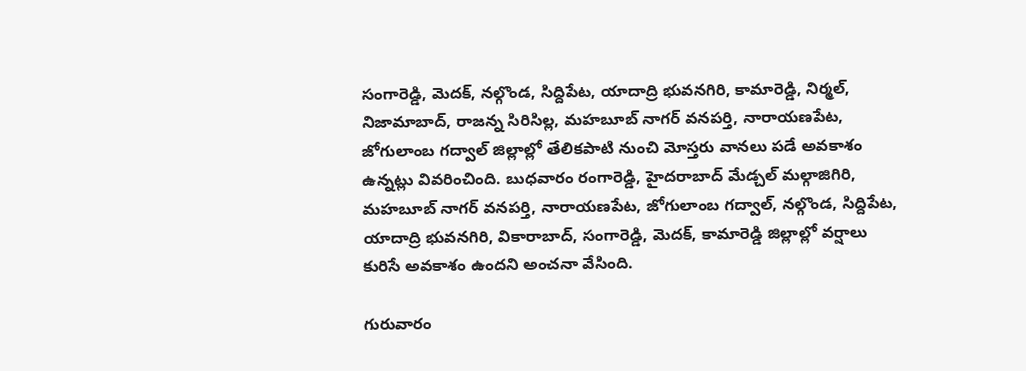సంగారెడ్డి, మెదక్, నల్గొండ, సిద్దిపేట, యాదాద్రి భువనగిరి, కామారెడ్డి, నిర్మల్, నిజామాబాద్, రాజన్న సిరిసిల్ల, మహబూబ్ నాగర్ వనపర్తి, నారాయణపేట, జోగులాంబ గద్వాల్ జిల్లాల్లో తేలికపాటి నుంచి మోస్తరు వానలు పడే అవకాశం ఉన్నట్లు వివరించింది. బుధవారం రంగారెడ్డి, హైదరాబాద్ మేడ్చల్ మల్గాజిగిరి, మహబూబ్ నాగర్ వనపర్తి, నారాయణపేట, జోగులాంబ గద్వాల్, నల్గొండ, సిద్దిపేట, యాదాద్రి భువనగిరి, వికారాబాద్, సంగారెడ్డి, మెదక్, కామారెడ్డి జిల్లాల్లో వర్షాలు కురిసే అవకాశం ఉందని అంచనా వేసింది.

గురువారం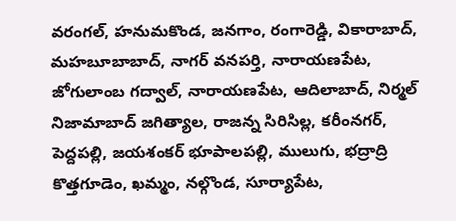వరంగల్, హనుమకొండ, జనగాం, రంగారెడ్డి, వికారాబాద్, మహబూబాబాద్, నాగర్ వనపర్తి, నారాయణపేట, జోగులాంబ గద్వాల్, నారాయణపేట, ఆదిలాబాద్, నిర్మల్ నిజామాబాద్ జగిత్యాల, రాజన్న సిరిసిల్ల, కరీంనగర్, పెద్దపల్లి, జయశంకర్ భూపాలపల్లి, ములుగు, భద్రాద్రి కొత్తగూడెం, ఖమ్మం, నల్గొండ, సూర్యాపేట,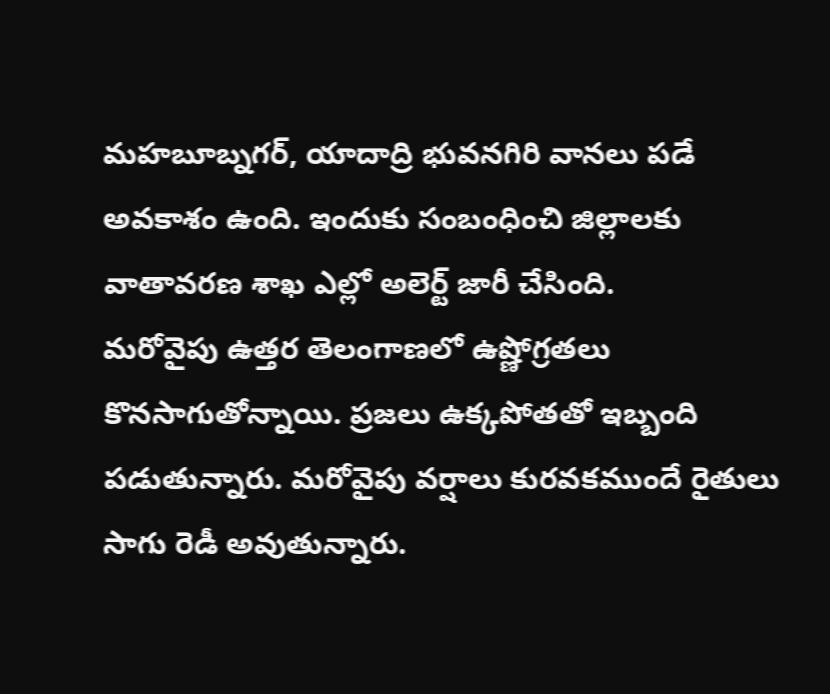మహబూబ్నగర్, యాదాద్రి భువనగిరి వానలు పడే అవకాశం ఉంది. ఇందుకు సంబంధించి జిల్లాలకు వాతావరణ శాఖ ఎల్లో అలెర్ట్ జారీ చేసింది.
మరోవైపు ఉత్తర తెలంగాణలో ఉష్ణోగ్రతలు కొనసాగుతోన్నాయి. ప్రజలు ఉక్కపోతతో ఇబ్బంది పడుతున్నారు. మరోవైపు వర్షాలు కురవకముందే రైతులు సాగు రెడీ అవుతున్నారు.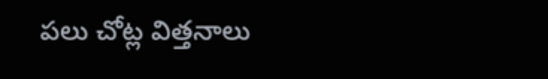పలు చోట్ల విత్తనాలు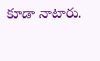కూడా నాటారు.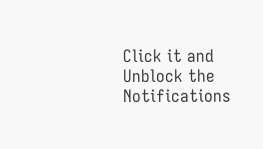Click it and Unblock the Notifications